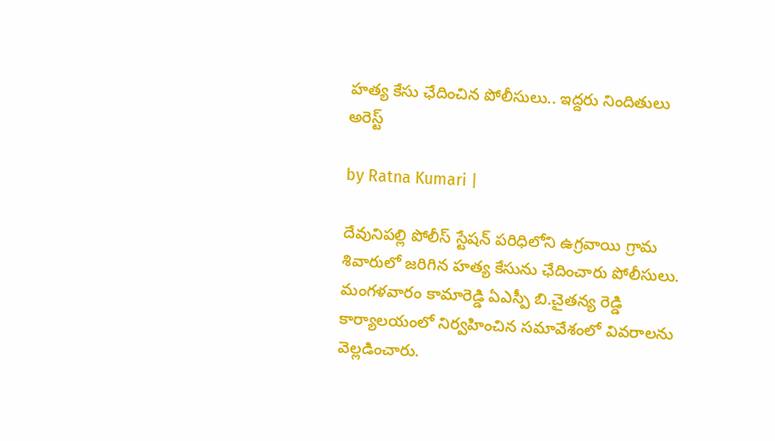హ‌త్య కేసు ఛేదించిన పోలీసులు.. ఇద్ద‌రు నిందితులు అరెస్ట్

by Ratna Kumari |

దేవునిపల్లి పోలీస్ స్టేషన్ పరిధిలోని ఉగ్రవాయి గ్రామ శివారులో జరిగిన హత్య కేసును ఛేదించారు పోలీసులు. మంగ‌ళ‌వారం కామారెడ్డి ఏఎస్పీ బి.చైతన్య రెడ్డి కార్యాలయంలో నిర్వహించిన సమావేశంలో వివ‌రాల‌ను వెల్లడించారు.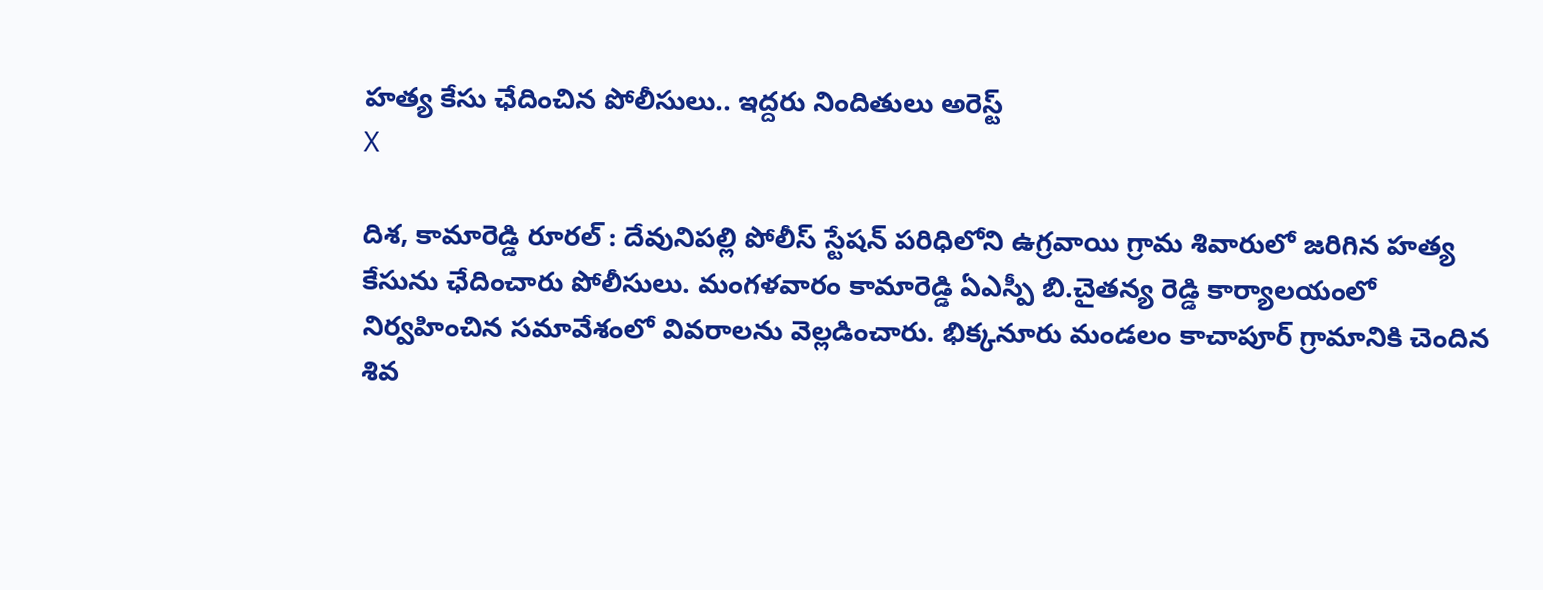హ‌త్య కేసు ఛేదించిన పోలీసులు.. ఇద్ద‌రు నిందితులు అరెస్ట్
X

దిశ‌, కామారెడ్డి రూర‌ల్ : దేవునిపల్లి పోలీస్ స్టేషన్ పరిధిలోని ఉగ్రవాయి గ్రామ శివారులో జరిగిన హత్య కేసును ఛేదించారు పోలీసులు. మంగ‌ళ‌వారం కామారెడ్డి ఏఎస్పీ బి.చైతన్య రెడ్డి కార్యాలయంలో నిర్వహించిన సమావేశంలో వివ‌రాల‌ను వెల్లడించారు. భిక్క‌నూరు మండ‌లం కాచాపూర్ గ్రామానికి చెందిన శివ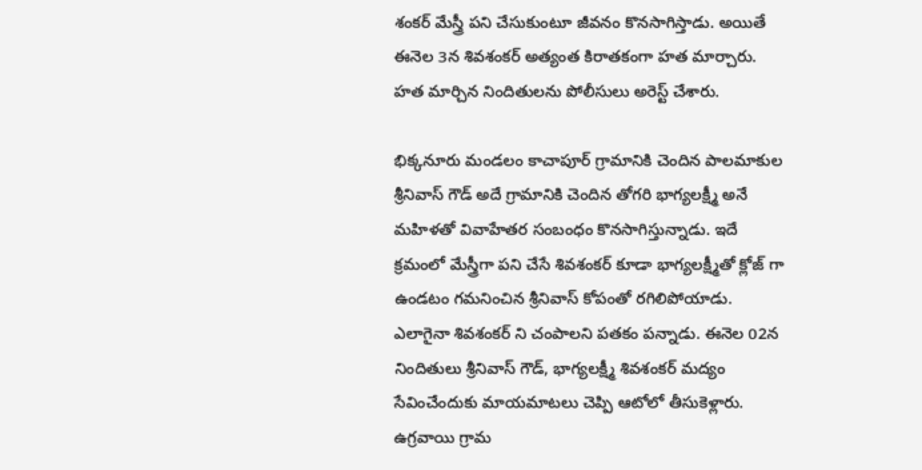శంక‌ర్ మేస్త్రీ ప‌ని చేసుకుంటూ జీవ‌నం కొన‌సాగిస్తాడు. అయితే ఈనెల 3న శివ‌శంక‌ర్ అత్యంత కిరాత‌కంగా హ‌త మార్చారు. హ‌త మార్చిన నిందితుల‌ను పోలీసులు అరెస్ట్ చేశారు.

భిక్క‌నూరు మండ‌లం కాచాపూర్ గ్రామానికి చెందిన పాల‌మాకుల శ్రీనివాస్ గౌడ్ అదే గ్రామానికి చెందిన తోగ‌రి భాగ్య‌ల‌క్ష్మీ అనే మ‌హిళతో వివాహేత‌ర సంబంధం కొన‌సాగిస్తున్నాడు. ఇదే క్ర‌మంలో మేస్త్రీగా ప‌ని చేసే శివ‌శంక‌ర్ కూడా భాగ్య‌ల‌క్ష్మీతో క్లోజ్ గా ఉండ‌టం గ‌మ‌నించిన శ్రీనివాస్ కోపంతో ర‌గిలిపోయాడు. ఎలాగైనా శివ‌శంక‌ర్ ని చంపాల‌ని ప‌త‌కం ప‌న్నాడు. ఈనెల 02న నిందితులు శ్రీనివాస్ గౌడ్, భాగ్య‌ల‌క్ష్మీ శివ‌శంక‌ర్ మ‌ద్యం సేవించేందుకు మాయ‌మాట‌లు చెప్పి ఆటోలో తీసుకెళ్లారు. ఉగ్ర‌వాయి గ్రామ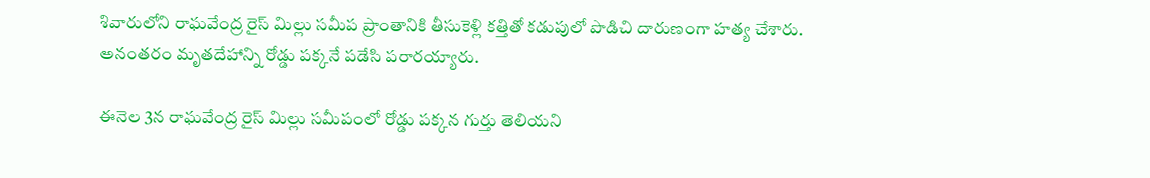శివారులోని రాఘ‌వేంద్ర రైస్ మిల్లు స‌మీప ప్రాంతానికి తీసుకెళ్లి కత్తితో క‌డుపులో పొడిచి దారుణంగా హ‌త్య చేశారు. అనంత‌రం మృత‌దేహాన్ని రోడ్డు ప‌క్క‌నే ప‌డేసి ప‌రార‌య్యారు.

ఈనెల 3న రాఘ‌వేంద్ర రైస్ మిల్లు స‌మీపంలో రోడ్డు ప‌క్క‌న గుర్తు తెలియ‌ని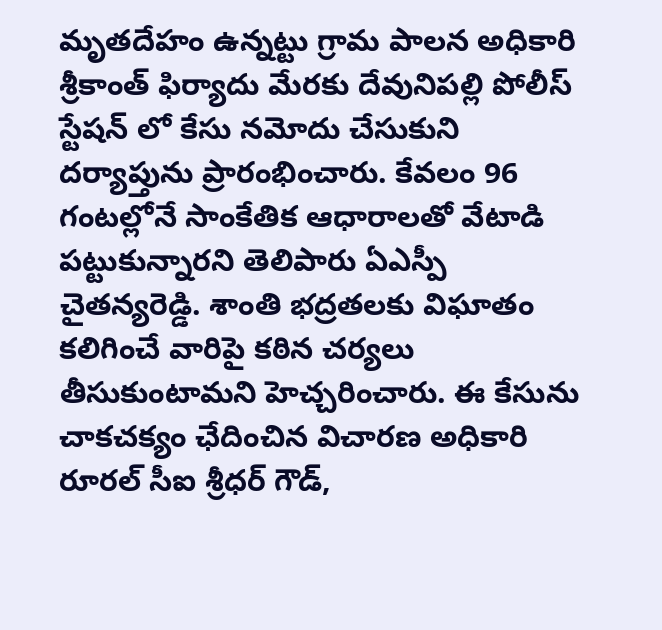మృత‌దేహం ఉన్న‌ట్టు గ్రామ పాల‌న అధికారి శ్రీకాంత్ ఫిర్యాదు మేర‌కు దేవునిప‌ల్లి పోలీస్ స్టేష‌న్ లో కేసు న‌మోదు చేసుకుని ద‌ర్యాప్తును ప్రారంభించారు. కేవలం 96 గంటల్లోనే సాంకేతిక ఆధారాలతో వేటాడి పట్టుకున్నారని తెలిపారు ఏఎస్పీ చైత‌న్య‌రెడ్డి. శాంతి భ‌ద్ర‌త‌ల‌కు విఘాతం క‌లిగించే వారిపై క‌ఠిన చ‌ర్య‌లు తీసుకుంటామ‌ని హెచ్చ‌రించారు. ఈ కేసును చాక‌చ‌క్యం ఛేదించిన విచార‌ణ అధికారి రూర‌ల్ సీఐ శ్రీధ‌ర్ గౌడ్,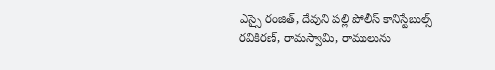ఎస్సై రంజిత్, దేవుని ప‌ల్లి పోలీస్ కానిస్టేబుల్స్ ర‌వికిర‌ణ్, రామ‌స్వామి, రాములును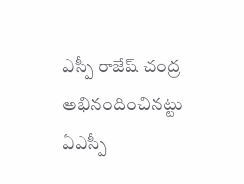ఎస్పీ రాజేష్ చంద్ర అభినందించిన‌ట్టు ఏఎస్పీ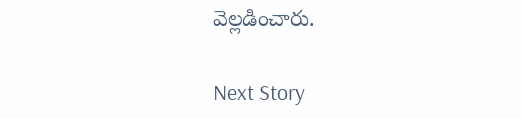వెల్ల‌డించారు.

Next Story